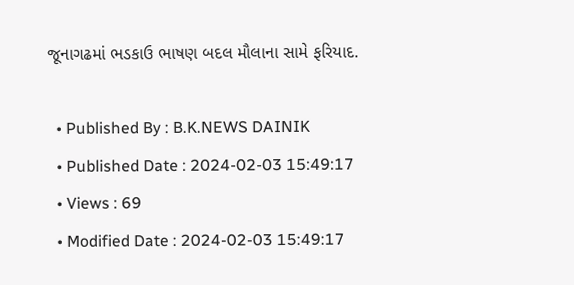જૂનાગઢમાં ભડકાઉ ભાષણ બદલ મૌલાના સામે ફરિયાદ.

  • Published By : B.K.NEWS DAINIK
  • Published Date : 2024-02-03 15:49:17
  • Views : 69
  • Modified Date : 2024-02-03 15:49:17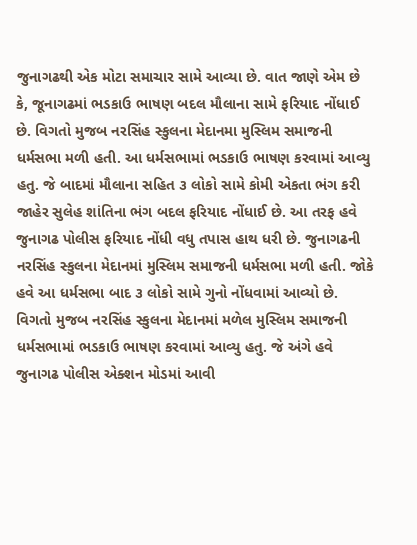જુનાગઢથી એક મોટા સમાચાર સામે આવ્યા છે. વાત જાણે એમ છે કે, જૂનાગઢમાં ભડકાઉ ભાષણ બદલ મૌલાના સામે ફરિયાદ નોંધાઈ છે. વિગતો મુજબ નરસિંહ સ્કુલના મેદાનમા મુસ્લિમ સમાજની ધર્મસભા મળી હતી. આ ધર્મસભામાં ભડકાઉ ભાષણ કરવામાં આવ્યુ હતુ. જે બાદમાં મૌલાના સહિત ૩ લોકો સામે કોમી એકતા ભંગ કરી જાહેર સુલેહ શાંતિના ભંગ બદલ ફરિયાદ નોંધાઈ છે. આ તરફ હવે જુનાગઢ પોલીસ ફરિયાદ નોંધી વધુ તપાસ હાથ ધરી છે. જુનાગઢની નરસિંહ સ્કુલના મેદાનમાં મુસ્લિમ સમાજની ધર્મસભા મળી હતી. જોકે હવે આ ધર્મસભા બાદ ૩ લોકો સામે ગુનો નોંધવામાં આવ્યો છે. વિગતો મુજબ નરસિંહ સ્કુલના મેદાનમાં મળેલ મુસ્લિમ સમાજની ધર્મસભામાં ભડકાઉ ભાષણ કરવામાં આવ્યુ હતુ. જે અંગે હવે જુનાગઢ પોલીસ એક્શન મોડમાં આવી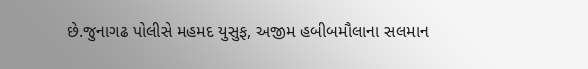છે.જુનાગઢ પોલીસે મહમદ યુસુફ, અજીમ હબીબમૌલાના સલમાન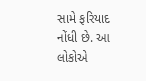સામે ફરિયાદ નોંધી છે. આ લોકોએ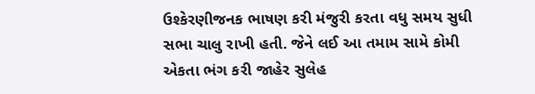ઉશ્કેરણીજનક ભાષણ કરી મંજુરી કરતા વધુ સમય સુધી સભા ચાલુ રાખી હતી. જેને લઈ આ તમામ સામે કોમી એકતા ભંગ કરી જાહેર સુલેહ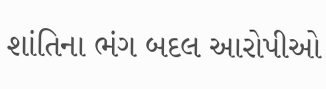શાંતિના ભંગ બદલ આરોપીઓ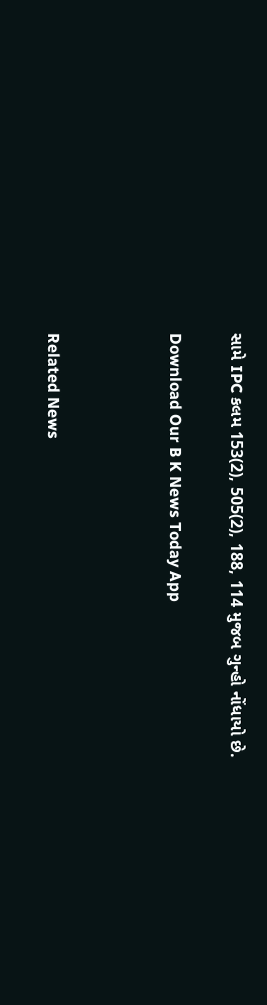સામે IPC કલમ 153(2), 505(2), 188, 114 મુજબ ગુન્હો નોંધાયો છે.

Download Our B K News Today App



Related News